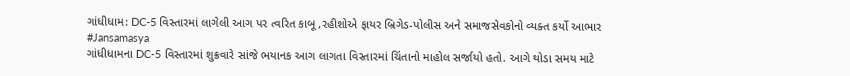ગાંધીધામ: DC-5 વિસ્તારમાં લાગેલી આગ પર ત્વરિત કાબૂ,રહીશોએ ફાયર બ્રિગેડ-પોલીસ અને સમાજસેવકોનો વ્યક્ત કર્યો આભાર
#Jansamasya
ગાંધીધામના DC-5 વિસ્તારમાં શુક્રવારે સાંજે ભયાનક આગ લાગતા વિસ્તારમાં ચિંતાનો માહોલ સર્જાયો હતો. આગે થોડા સમય માટે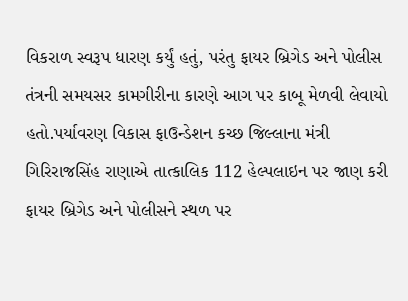વિકરાળ સ્વરૂપ ધારણ કર્યું હતું, પરંતુ ફાયર બ્રિગેડ અને પોલીસ તંત્રની સમયસર કામગીરીના કારણે આગ પર કાબૂ મેળવી લેવાયો હતો.પર્યાવરણ વિકાસ ફાઉન્ડેશન કચ્છ જિલ્લાના મંત્રી ગિરિરાજસિંહ રાણાએ તાત્કાલિક 112 હેલ્પલાઇન પર જાણ કરી ફાયર બ્રિગેડ અને પોલીસને સ્થળ પર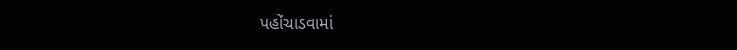પહોંચાડવામાં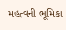મહત્વની ભૂમિકા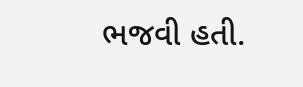ભજવી હતી.